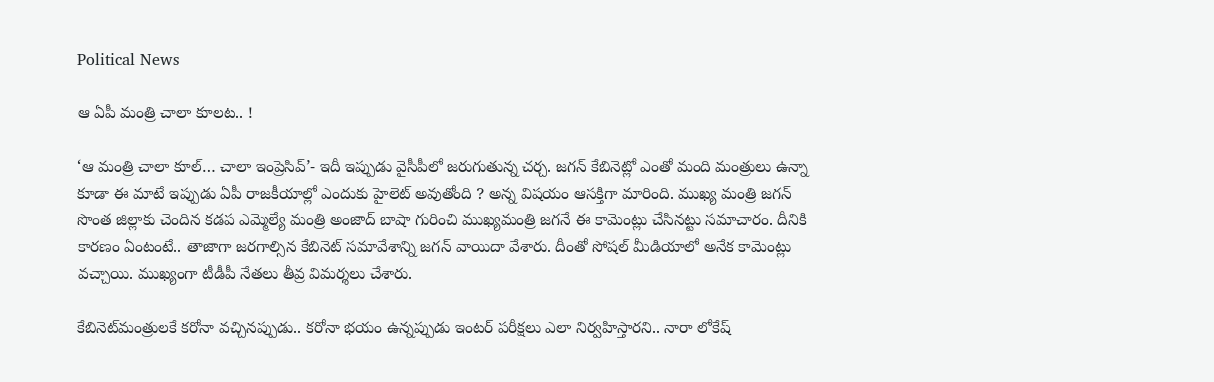Political News

ఆ ఏపీ మంత్రి చాలా కూల‌ట‌.. !

‘ఆ మంత్రి చాలా కూల్‌… చాలా ఇంప్రెసివ్‌’- ఇదీ ఇప్పుడు వైసీపీలో జ‌రుగుతున్న చ‌ర్చ‌. జ‌గ‌న్ కేబినెట్లో ఎంతో మంది మంత్రులు ఉన్నా కూడా ఈ మాటే ఇప్పుడు ఏపీ రాజ‌కీయాల్లో ఎందుకు హైలెట్ అవుతోంది ? అన్న విష‌యం ఆస‌క్తిగా మారింది. ముఖ్య మంత్రి జ‌గ‌న్ సొంత జిల్లాకు చెందిన క‌డ‌ప ఎమ్మెల్యే మంత్రి అంజాద్ బాషా గురించి ముఖ్య‌మంత్రి జ‌గ‌నే ఈ కామెంట్లు చేసిన‌ట్టు స‌మాచారం. దీనికి కార‌ణం ఏంటంటే.. తాజాగా జ‌ర‌గాల్సిన కేబినెట్ స‌మావేశాన్ని జ‌గ‌న్ వాయిదా వేశారు. దీంతో సోష‌ల్ మీడియాలో అనేక కామెంట్లు వ‌చ్చాయి. ముఖ్యంగా టీడీపీ నేత‌లు తీవ్ర విమ‌ర్శ‌లు చేశారు.

కేబినెట్‌మంత్రుల‌కే క‌రోనా వ‌చ్చిన‌ప్పుడు.. క‌రోనా భ‌యం ఉన్న‌ప్పుడు ఇంట‌ర్ ప‌రీక్ష‌లు ఎలా నిర్వ‌హిస్తార‌ని.. నారా లోకేష్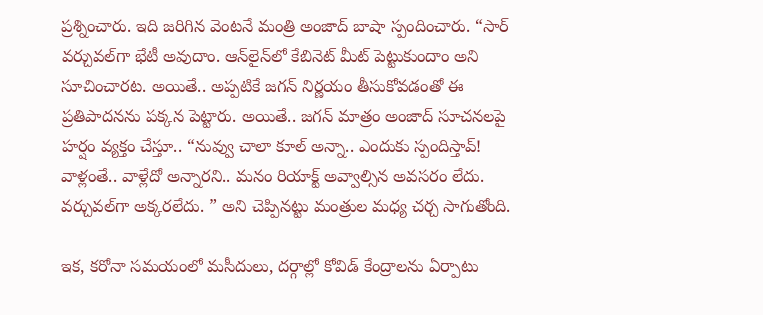ప్ర‌శ్నించారు. ఇది జ‌రిగిన వెంట‌నే మంత్రి అంజాద్ బాషా స్పందించారు. “సార్ వ‌ర్చువ‌ల్‌గా భేటీ అవుదాం. ఆన్‌లైన్‌లో కేబినెట్ మీట్ పెట్టుకుందాం అని సూచించార‌ట‌. అయితే.. అప్ప‌టికే జ‌గ‌న్ నిర్ణ‌యం తీసుకోవ‌డంతో ఈ ప్ర‌తిపాద‌న‌ను ప‌క్క‌న పెట్టారు. అయితే.. జ‌గ‌న్ మాత్రం అంజాద్ సూచ‌న‌ల‌పై హ‌ర్షం వ్య‌క్తం చేస్తూ.. “నువ్వు చాలా కూల్ అన్నా.. ఎందుకు స్పందిస్తావ్‌! వాళ్లంతే.. వాళ్లేదో అన్నార‌ని.. మ‌నం రియాక్ట్ అవ్వాల్సిన అవ‌స‌రం లేదు. వ‌ర్చువ‌ల్‌గా అక్క‌ర‌లేదు. ” అని చెప్పిన‌ట్టు మంత్రుల మ‌ధ్య చ‌ర్చ సాగుతోంది.

ఇక‌, క‌రోనా స‌మ‌యంలో మ‌సీదులు, ద‌ర్గాల్లో కోవిడ్ కేంద్రాల‌ను ఏర్పాటు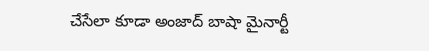చేసేలా కూడా అంజాద్ బాషా మైనార్టీ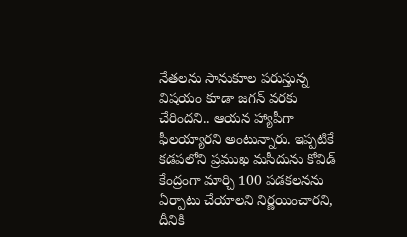నేత‌ల‌ను సానుకూల ప‌రుస్తున్న విష‌యం కూడా జ‌గ‌న్ వ‌ర‌కు చేరింద‌ని.. ఆయ‌న హ్యాపీగా ఫీల‌య్యార‌ని అంటున్నారు. ఇప్ప‌టికే క‌డ‌ప‌లోని ప్ర‌ముఖ మ‌సీదును కోవిడ్ కేంద్రంగా మార్చి 100 ప‌డ‌క‌ల‌న‌ను ఏర్పాటు చేయాల‌ని నిర్ణ‌యించార‌ని, దీనికి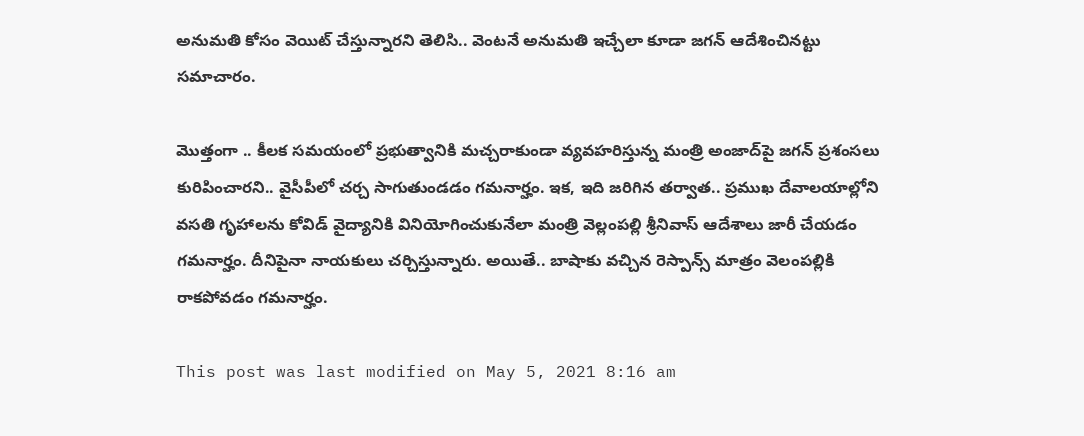అనుమ‌తి కోసం వెయిట్ చేస్తున్నార‌ని తెలిసి.. వెంట‌నే అనుమ‌తి ఇచ్చేలా కూడా జ‌గ‌న్ ఆదేశించిన‌ట్టు స‌మాచారం.

మొత్తంగా .. కీల‌క స‌మ‌యంలో ప్ర‌భుత్వానికి మ‌చ్చ‌రాకుండా వ్య‌వ‌హ‌రిస్తున్న మంత్రి అంజాద్‌పై జ‌గ‌న్ ప్ర‌శంస‌లు కురిపించార‌ని.. వైసీపీలో చ‌ర్చ సాగుతుండ‌డం గ‌మ‌నార్హం. ఇక‌, ఇది జ‌రిగిన త‌ర్వాత‌.. ప్ర‌ముఖ దేవాల‌యాల్లోని వ‌స‌తి గృహాల‌ను కోవిడ్ వైద్యానికి వినియోగించుకునేలా మంత్రి వెల్లంప‌ల్లి శ్రీనివాస్ ఆదేశాలు జారీ చేయ‌డం గ‌మ‌నార్హం. దీనిపైనా నాయ‌కులు చ‌ర్చిస్తున్నారు. అయితే.. బాషాకు వ‌చ్చిన రెస్పాన్స్ మాత్రం వెలంప‌ల్లికి రాక‌పోవ‌డం గ‌మ‌నార్హం.

This post was last modified on May 5, 2021 8:16 am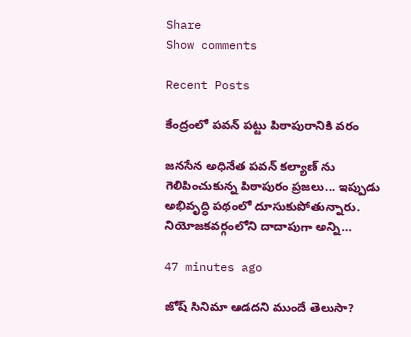Share
Show comments

Recent Posts

కేంద్రంలో పవన్ పట్టు పిఠాపురానికి వరం

జనసేన అధినేత పవన్ కల్యాణ్ ను గెలిపించుకున్న పిఠాపురం ప్రజలు... ఇప్పుడు అభివృద్ధి పథంలో దూసుకుపోతున్నారు. నియోజకవర్గంలోని దాదాపుగా అన్ని…

47 minutes ago

జోష్ సినిమా ఆడదని ముందే తెలుసా?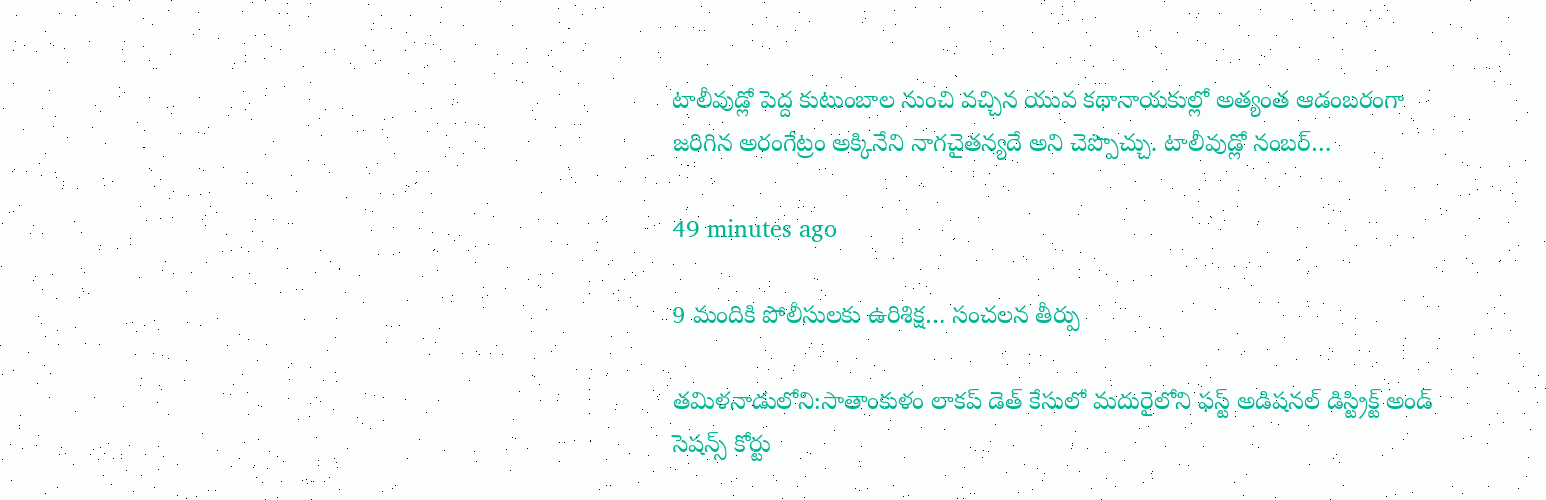టాలీవుడ్లో పెద్ద కుటుంబాల నుంచి వచ్చిన యువ కథానాయకుల్లో అత్యంత ఆడంబరంగా జరిగిన అరంగేట్రం అక్కినేని నాగచైతన్యదే అని చెప్పొచ్చు. టాలీవుడ్లో నంబర్…

49 minutes ago

9 మందికి పోలీసులకు ఉరిశిక్ష… సంచలన తీర్పు

తమిళనాడులోని:సాతాంకుళం లాకప్ డెత్ కేసులో మదురైలోని ఫస్ట్ అడిషనల్ డిస్ట్రిక్ట్ అండ్ సెషన్స్ కోర్టు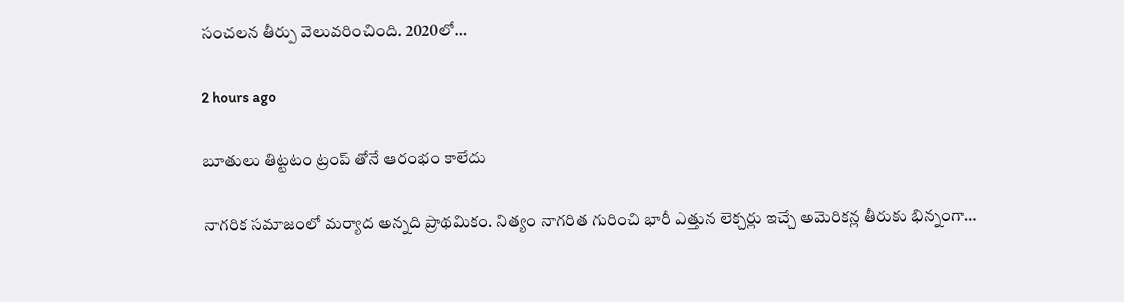సంచలన తీర్పు వెలువరించింది. 2020లో…

2 hours ago

బూతులు తిట్టటం ట్రంప్ తోనే ఆరంభం కాలేదు

నాగరిక సమాజంలో మర్యాద అన్నది ప్రాథమికం. నిత్యం నాగరిత గురించి భారీ ఎత్తున లెక్చర్లు ఇచ్చే అమెరికన్ల తీరుకు భిన్నంగా…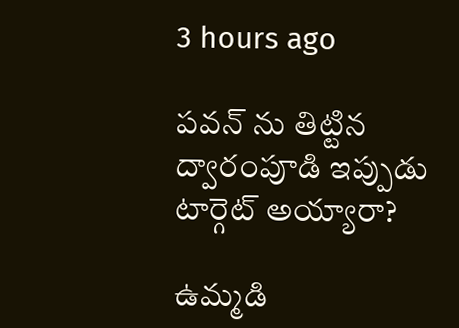3 hours ago

పవన్ ను తిట్టిన ద్వారంపూడి ఇప్పుడు టార్గెట్ అయ్యారా?

ఉమ్మ‌డి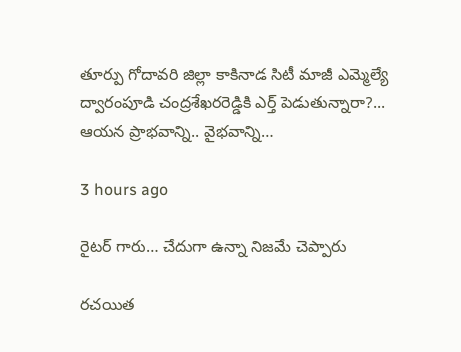తూర్పు గోదావ‌రి జిల్లా కాకినాడ సిటీ మాజీ ఎమ్మెల్యే ద్వారంపూడి చంద్ర‌శేఖ‌ర‌రెడ్డికి ఎర్త్ పెడుతున్నారా?... ఆయ‌న ప్రాభ‌వాన్ని.. వైభ‌వాన్ని…

3 hours ago

రైటర్ గారు… చేదుగా ఉన్నా నిజమే చెప్పారు

రచయిత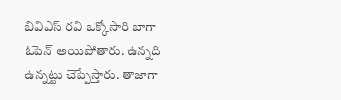బివిఎస్ రవి ఒక్కోసారి బాగా ఓపెన్ అయిపోతారు. ఉన్నది ఉన్నట్టు చెప్పేస్తారు. తాజాగా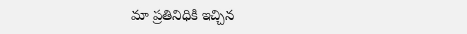మా ప్రతినిధికి ఇచ్చిన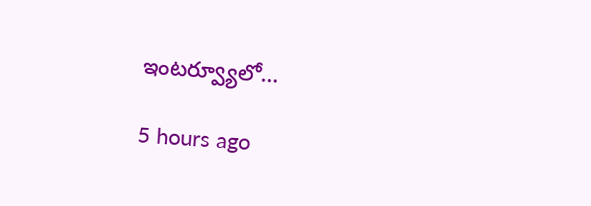ఇంటర్వ్యూలో…

5 hours ago